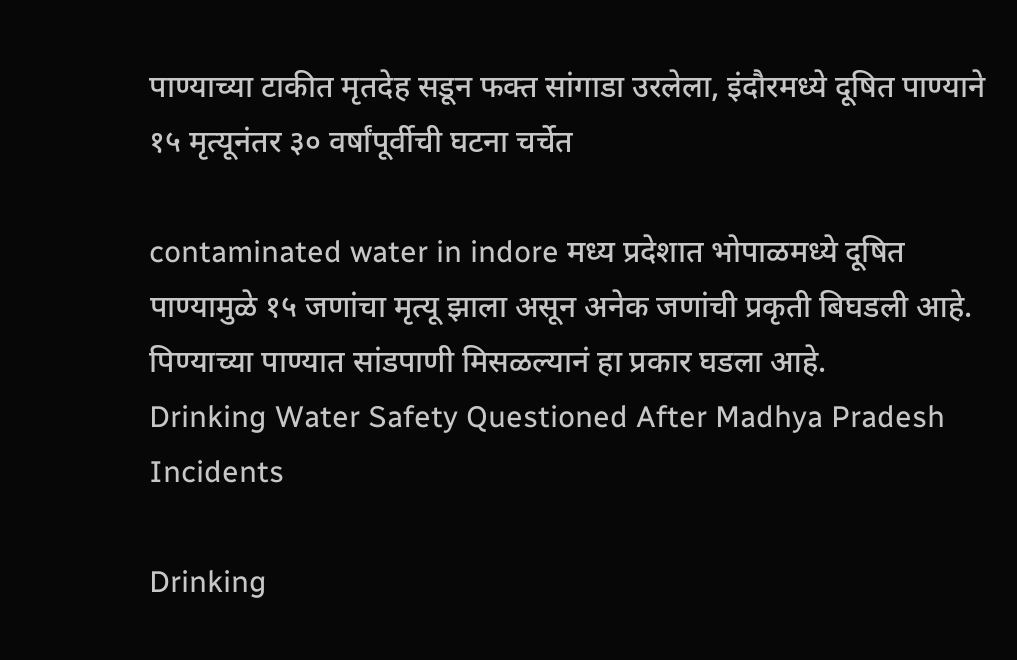पाण्याच्या टाकीत मृतदेह सडून फक्त सांगाडा उरलेला, इंदौरमध्ये दूषित पाण्याने १५ मृत्यूनंतर ३० वर्षांपूर्वीची घटना चर्चेत

contaminated water in indore मध्य प्रदेशात भोपाळमध्ये दूषित पाण्यामुळे १५ जणांचा मृत्यू झाला असून अनेक जणांची प्रकृती बिघडली आहे. पिण्याच्या पाण्यात सांडपाणी मिसळल्यानं हा प्रकार घडला आहे.
Drinking Water Safety Questioned After Madhya Pradesh Incidents

Drinking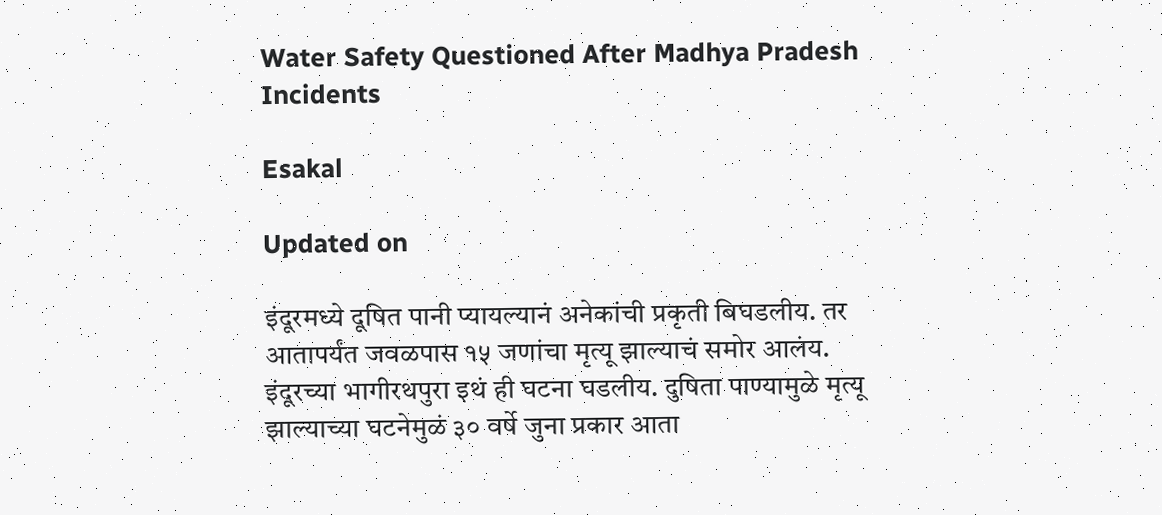Water Safety Questioned After Madhya Pradesh Incidents

Esakal

Updated on

इंदूरमध्ये दूषित पानी प्यायल्यानं अनेकांची प्रकृती बिघडलीय. तर आतापर्यंत जवळपास १५ जणांचा मृत्यू झाल्याचं समोर आलंय. इंदूरच्या भागीरथपुरा इथं ही घटना घडलीय. दुषिता पाण्यामुळे मृत्यू झाल्याच्या घटनेमुळं ३० वर्षे जुना प्रकार आता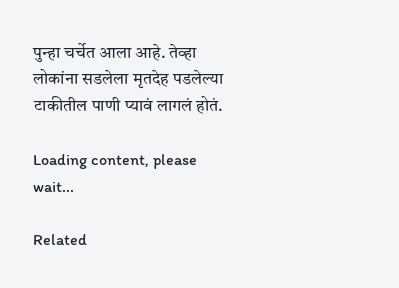पुन्हा चर्चेत आला आहे. तेव्हा लोकांना सडलेला मृतदेह पडलेल्या टाकीतील पाणी प्यावं लागलं होतं.

Loading content, please wait...

Related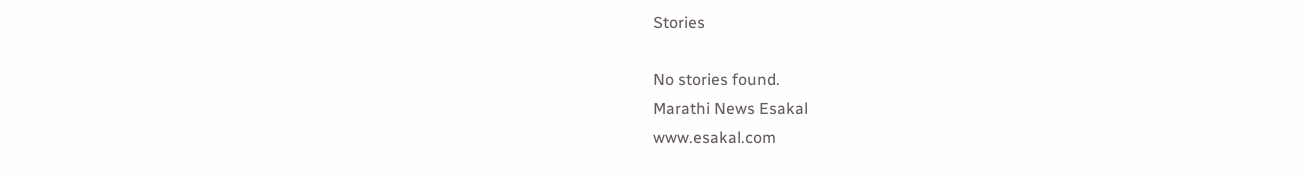Stories

No stories found.
Marathi News Esakal
www.esakal.com